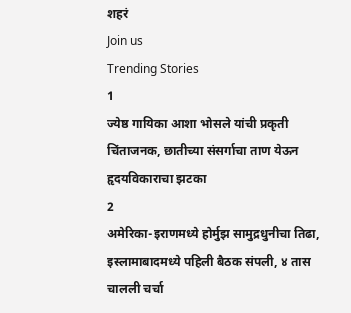शहरं
Join us
Trending Stories
1
ज्येष्ठ गायिका आशा भोसले यांची प्रकृती चिंताजनक, छातीच्या संसर्गाचा ताण येऊन हृदयविकाराचा झटका
2
अमेरिका-इराणमध्ये होर्मुझ सामुद्रधुनीचा तिढा, इस्लामाबादमध्ये पहिली बैठक संपली, ४ तास चालली चर्चा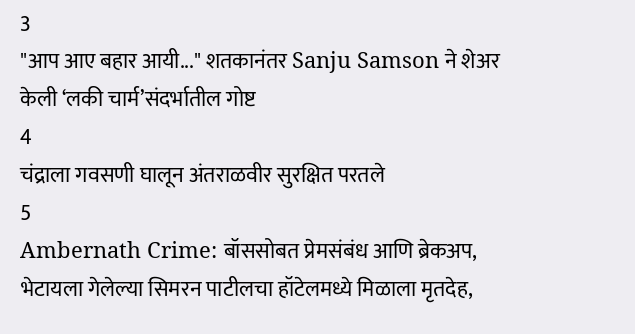3
"आप आए बहार आयी..." शतकानंतर Sanju Samson ने शेअर केली ‘लकी चार्म’संदर्भातील गोष्ट
4
चंद्राला गवसणी घालून अंतराळवीर सुरक्षित परतले
5
Ambernath Crime: बॉससोबत प्रेमसंबंध आणि ब्रेकअप, भेटायला गेलेल्या सिमरन पाटीलचा हॉटेलमध्ये मिळाला मृतदेह,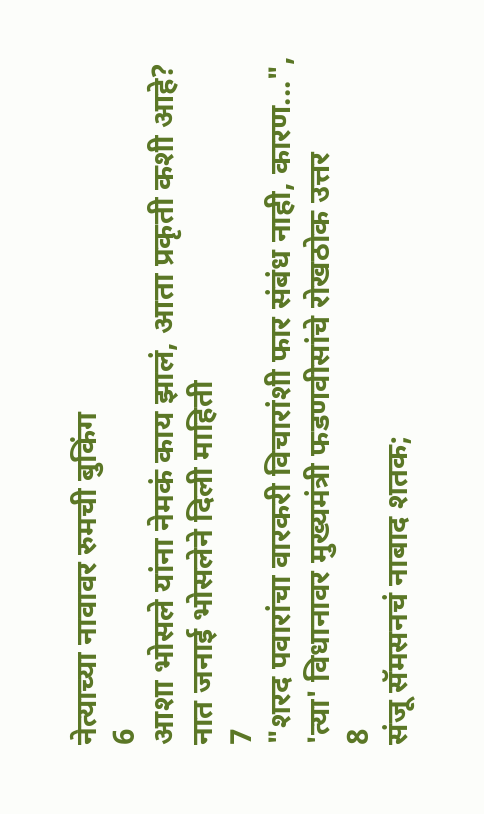नेत्याच्या नावावर रुमची बुकिंग
6
आशा भोसले यांना नेमकं काय झालं, आता प्रकृती कशी आहे? नात जनाई भोसलेने दिली माहिती
7
"शरद पवारांचा वारकरी विचारांशी फार संबंध नाही, कारण...", 'त्या' विधानावर मुख्यमंत्री फडणवीसांचे रोखठोक उत्तर
8
संजू सॅमसनचं नाबाद शतक;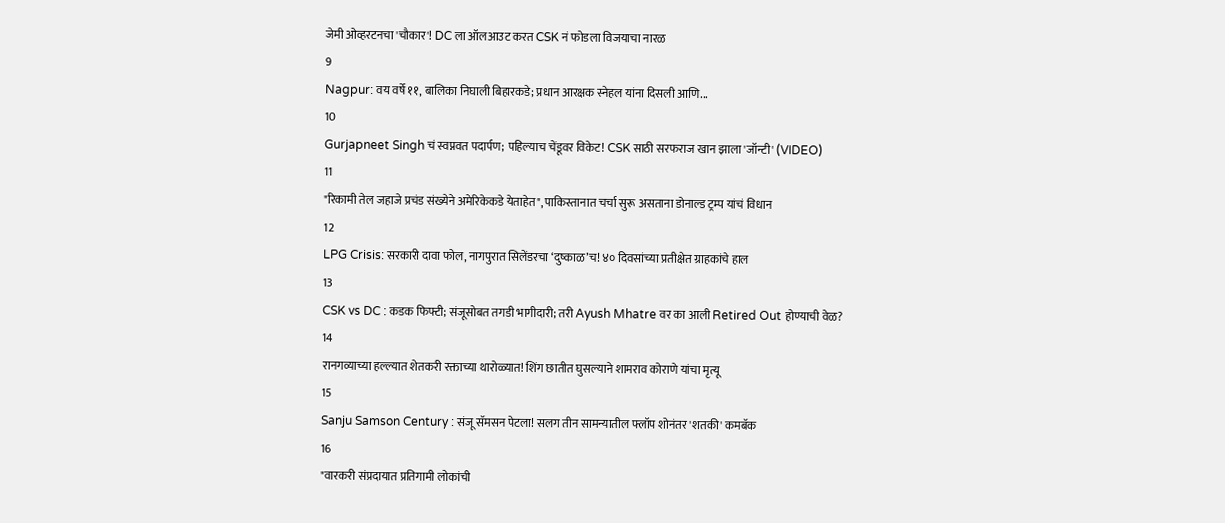जेमी ओव्हरटनचा 'चौकार'! DC ला ऑलआउट करत CSK नं फोडला विजयाचा नारळ
9
Nagpur: वय वर्षे ११, बालिका निघाली बिहारकडे; प्रधान आरक्षक स्नेहल यांना दिसली आणि...
10
Gurjapneet Singh चं स्वप्नवत पदार्पण; पहिल्याच चेंडूवर विकेट! CSK साठी सरफराज खान झाला 'जॉन्टी' (VIDEO)
11
"रिकामी तेल जहाजे प्रचंड संख्येने अमेरिकेकडे येताहेत", पाकिस्तानात चर्चा सुरू असताना डोनाल्ड ट्रम्प यांचं विधान
12
LPG Crisis: सरकारी दावा फोल, नागपुरात सिलेंडरचा ‘दुष्काळ’च! ४० दिवसांच्या प्रतीक्षेत ग्राहकांचे हाल
13
CSK vs DC : कडक फिफ्टी; संजूसोबत तगडी भागीदारी; तरी Ayush Mhatre वर का आली Retired Out होण्याची वेळ?
14
रानगव्याच्या हल्ल्यात शेतकरी रक्ताच्या थारोळ्यात! शिंग छातीत घुसल्याने शामराव कोराणे यांचा मृत्यू
15
Sanju Samson Century : संजू सॅमसन पेटला! सलग तीन सामन्यातील फ्लॉप शोनंतर 'शतकी' कमबॅक
16
"वारकरी संप्रदायात प्रतिगामी लोकांची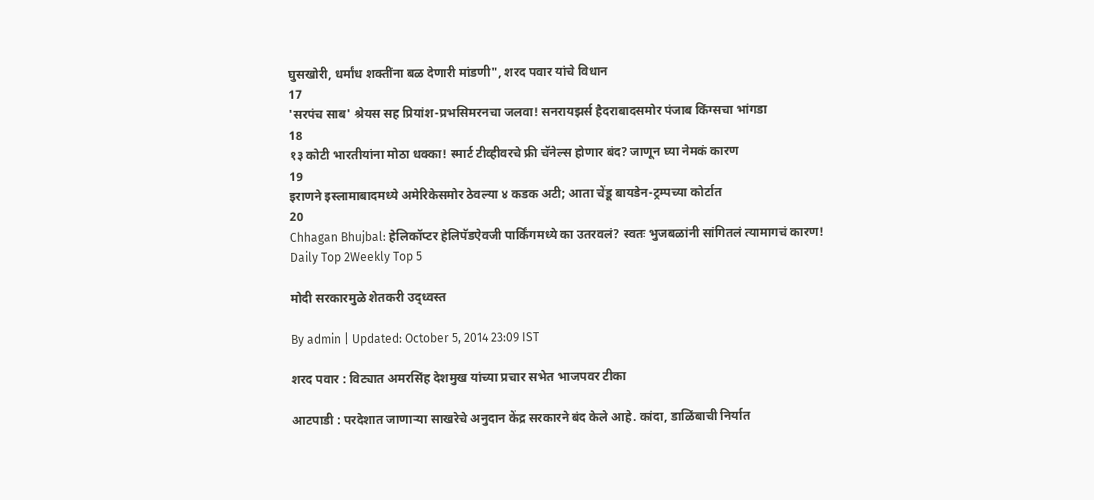घुसखोरी, धर्मांध शक्तींना बळ देणारी मांडणी", शरद पवार यांचे विधान
17
'सरपंच साब' श्रेयस सह प्रियांश-प्रभसिमरनचा जलवा! सनरायझर्स हैदराबादसमोर पंजाब किंग्सचा भांगडा
18
१३ कोटी भारतीयांना मोठा धक्का! स्मार्ट टीव्हीवरचे फ्री चॅनेल्स होणार बंद? जाणून घ्या नेमकं कारण
19
इराणने इस्लामाबादमध्ये अमेरिकेसमोर ठेवल्या ४ कडक अटी; आता चेंडू बायडेन-ट्रम्पच्या कोर्टात
20
Chhagan Bhujbal: हेलिकॉप्टर हेलिपॅडऐवजी पार्किंगमध्ये का उतरवलं? स्वतः भुजबळांनी सांगितलं त्यामागचं कारण!
Daily Top 2Weekly Top 5

मोदी सरकारमुळे शेतकरी उद्ध्वस्त

By admin | Updated: October 5, 2014 23:09 IST

शरद पवार : विट्यात अमरसिंह देशमुख यांच्या प्रचार सभेत भाजपवर टीका

आटपाडी : परदेशात जाणाऱ्या साखरेचे अनुदान केंद्र सरकारने बंद केले आहे. कांदा, डाळिंबाची निर्यात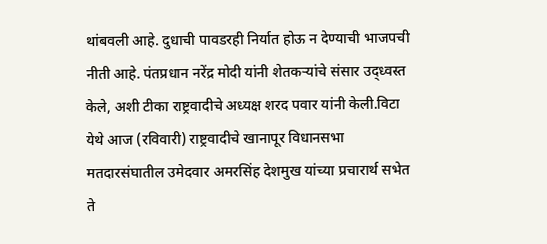थांबवली आहे. दुधाची पावडरही निर्यात होऊ न देण्याची भाजपची नीती आहे. पंतप्रधान नरेंद्र मोदी यांनी शेतकऱ्यांचे संसार उद्ध्वस्त केले, अशी टीका राष्ट्रवादीचे अध्यक्ष शरद पवार यांनी केली.विटा येथे आज (रविवारी) राष्ट्रवादीचे खानापूर विधानसभा मतदारसंघातील उमेदवार अमरसिंह देशमुख यांच्या प्रचारार्थ सभेत ते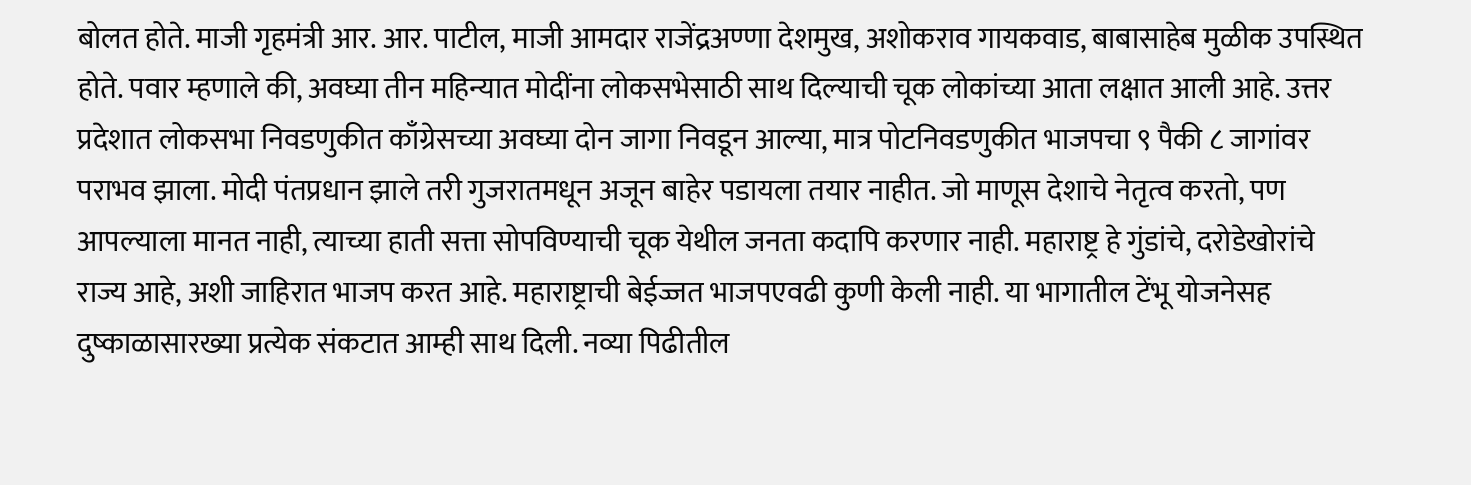बोलत होते. माजी गृहमंत्री आर. आर. पाटील, माजी आमदार राजेंद्रअण्णा देशमुख, अशोकराव गायकवाड, बाबासाहेब मुळीक उपस्थित होते. पवार म्हणाले की, अवघ्या तीन महिन्यात मोदींना लोकसभेसाठी साथ दिल्याची चूक लोकांच्या आता लक्षात आली आहे. उत्तर प्रदेशात लोकसभा निवडणुकीत काँग्रेसच्या अवघ्या दोन जागा निवडून आल्या, मात्र पोटनिवडणुकीत भाजपचा ९ पैकी ८ जागांवर पराभव झाला. मोदी पंतप्रधान झाले तरी गुजरातमधून अजून बाहेर पडायला तयार नाहीत. जो माणूस देशाचे नेतृत्व करतो, पण आपल्याला मानत नाही, त्याच्या हाती सत्ता सोपविण्याची चूक येथील जनता कदापि करणार नाही. महाराष्ट्र हे गुंडांचे, दरोडेखोरांचे राज्य आहे, अशी जाहिरात भाजप करत आहे. महाराष्ट्राची बेईज्जत भाजपएवढी कुणी केली नाही. या भागातील टेंभू योजनेसह दुष्काळासारख्या प्रत्येक संकटात आम्ही साथ दिली. नव्या पिढीतील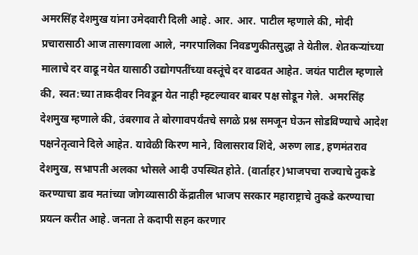अमरसिंह देशमुख यांना उमेदवारी दिली आहे. आर. आर. पाटील म्हणाले की, मोदी प्रचारासाठी आज तासगावला आले, नगरपालिका निवडणुकीतसुद्धा ते येतील. शेतकऱ्यांच्या मालाचे दर वाढू नयेत यासाठी उद्योगपतींच्या वस्तूंचे दर वाढवत आहेत. जयंत पाटील म्हणाले की, स्वत:च्या ताकदीवर निवडून येत नाही म्हटल्यावर बाबर पक्ष सोडून गेले.  अमरसिंह देशमुख म्हणाले की, उंबरगाव ते बोरगावपर्यंतचे सगळे प्रश्न समजून घेऊन सोडविण्याचे आदेश पक्षनेतृत्वाने दिले आहेत. यावेळी किरण माने, विलासराव शिंदे, अरुण लाड, हणमंतराव देशमुख, सभापती अलका भोसले आदी उपस्थित होते. (वार्ताहर)भाजपचा राज्याचे तुकडे करण्याचा डाव मतांच्या जोगव्यासाठी केंद्रातील भाजप सरकार महाराष्ट्राचे तुकडे करण्याचा प्रयत्न करीत आहे. जनता ते कदापी सहन करणार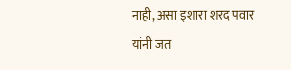नाही, असा इशारा शरद पवार यांनी जत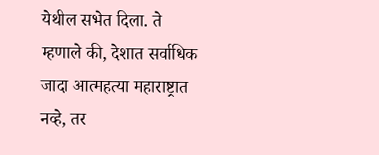येथील सभेत दिला. ते म्हणाले की, देशात सर्वाधिक जादा आत्महत्या महाराष्ट्रात नव्हे, तर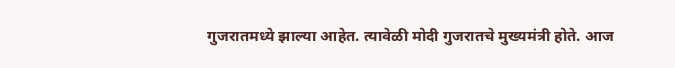गुजरातमध्ये झाल्या आहेत. त्यावेळी मोदी गुजरातचे मुख्यमंत्री होते. आज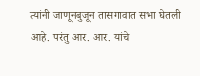त्यांनी जाणूनबुजून तासगावात सभा घेतली आहे. परंतु आर. आर. यांचे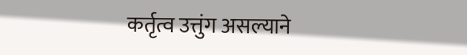कर्तृत्व उत्तुंग असल्याने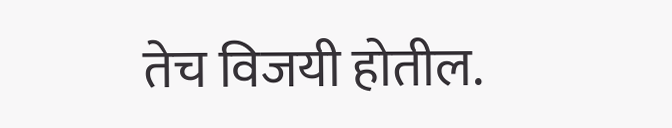तेच विजयी होतील.